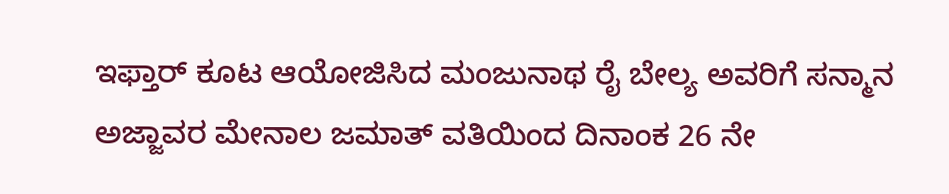ಇಫ್ತಾರ್ ಕೂಟ ಆಯೋಜಿಸಿದ ಮಂಜುನಾಥ ರೈ ಬೇಲ್ಯ ಅವರಿಗೆ ಸನ್ಮಾನ
ಅಜ್ಜಾವರ ಮೇನಾಲ ಜಮಾತ್ ವತಿಯಿಂದ ದಿನಾಂಕ 26 ನೇ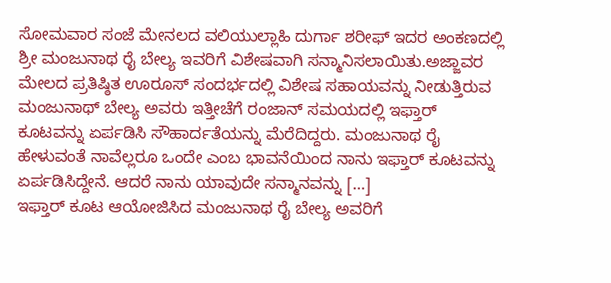ಸೋಮವಾರ ಸಂಜೆ ಮೇನಲದ ವಲಿಯುಲ್ಲಾಹಿ ದುರ್ಗಾ ಶರೀಫ್ ಇದರ ಅಂಕಣದಲ್ಲಿ ಶ್ರೀ ಮಂಜುನಾಥ ರೈ ಬೇಲ್ಯ ಇವರಿಗೆ ವಿಶೇಷವಾಗಿ ಸನ್ಮಾನಿಸಲಾಯಿತು.ಅಜ್ಜಾವರ ಮೇಲದ ಪ್ರತಿಷ್ಠಿತ ಊರೂಸ್ ಸಂದರ್ಭದಲ್ಲಿ ವಿಶೇಷ ಸಹಾಯವನ್ನು ನೀಡುತ್ತಿರುವ ಮಂಜುನಾಥ್ ಬೇಲ್ಯ ಅವರು ಇತ್ತೀಚೆಗೆ ರಂಜಾನ್ ಸಮಯದಲ್ಲಿ ಇಫ್ತಾರ್ ಕೂಟವನ್ನು ಏರ್ಪಡಿಸಿ ಸೌಹಾರ್ದತೆಯನ್ನು ಮೆರೆದಿದ್ದರು. ಮಂಜುನಾಥ ರೈ ಹೇಳುವಂತೆ ನಾವೆಲ್ಲರೂ ಒಂದೇ ಎಂಬ ಭಾವನೆಯಿಂದ ನಾನು ಇಫ್ತಾರ್ ಕೂಟವನ್ನು ಏರ್ಪಡಿಸಿದ್ದೇನೆ. ಆದರೆ ನಾನು ಯಾವುದೇ ಸನ್ಮಾನವನ್ನು […]
ಇಫ್ತಾರ್ ಕೂಟ ಆಯೋಜಿಸಿದ ಮಂಜುನಾಥ ರೈ ಬೇಲ್ಯ ಅವರಿಗೆ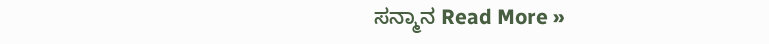ಸನ್ಮಾನ Read More »